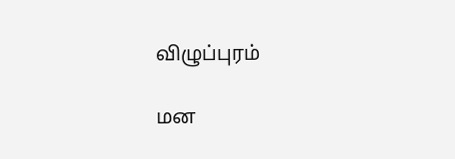விழுப்புரம்

மன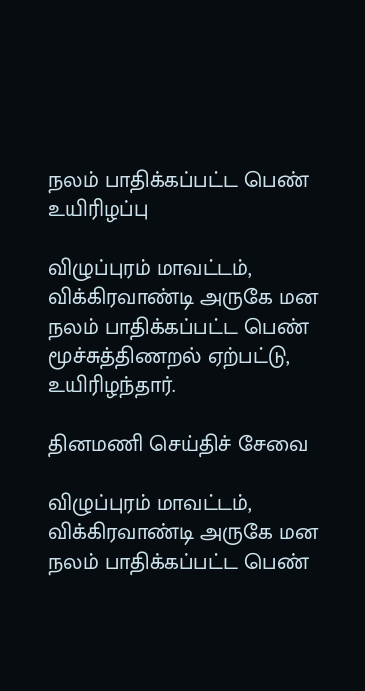நலம் பாதிக்கப்பட்ட பெண் உயிரிழப்பு

விழுப்புரம் மாவட்டம், விக்கிரவாண்டி அருகே மன நலம் பாதிக்கப்பட்ட பெண் மூச்சுத்திணறல் ஏற்பட்டு, உயிரிழந்தார்.

தினமணி செய்திச் சேவை

விழுப்புரம் மாவட்டம், விக்கிரவாண்டி அருகே மன நலம் பாதிக்கப்பட்ட பெண்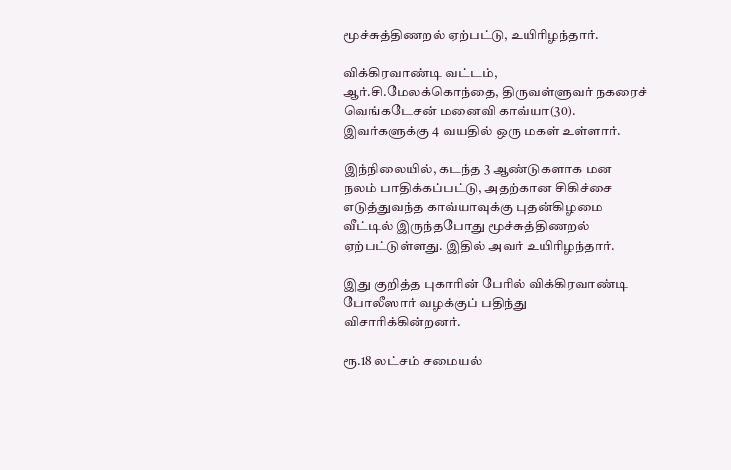மூச்சுத்திணறல் ஏற்பட்டு, உயிரிழந்தார்.

விக்கிரவாண்டி வட்டம், ஆர்.சி.மேலக்கொந்தை, திருவள்ளுவர் நகரைச் வெங்கடேசன் மனைவி காவ்யா(30). இவர்களுக்கு 4 வயதில் ஒரு மகள் உள்ளார்.

இந்நிலையில், கடந்த 3 ஆண்டுகளாக மன நலம் பாதிக்கப்பட்டு, அதற்கான சிகிச்சை எடுத்துவந்த காவ்யாவுக்கு புதன்கிழமை வீட்டில் இருந்தபோது மூச்சுத்திணறல் ஏற்பட்டுள்ளது. இதில் அவர் உயிரிழந்தார்.

இது குறித்த புகாரின் பேரில் விக்கிரவாண்டி போலீஸார் வழக்குப் பதிந்து விசாரிக்கின்றனர்.

ரூ.18 லட்சம் சமையல்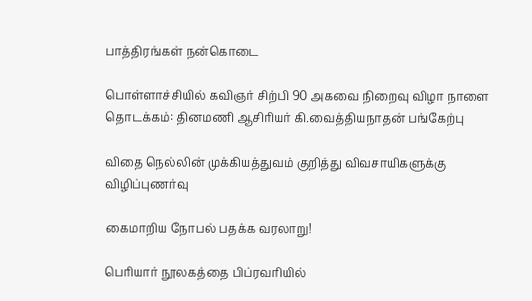பாத்திரங்கள் நன்கொடை

பொள்ளாச்சியில் கவிஞர் சிற்பி 90 அகவை நிறைவு விழா நாளை தொடக்கம்: தினமணி ஆசிரியர் கி.வைத்தியநாதன் பங்கேற்பு

விதை நெல்லின் முக்கியத்துவம் குறித்து விவசாயிகளுக்கு விழிப்புணர்வு

கைமாறிய நோபல் பதக்க வரலாறு!

பெரியார் நூலகத்தை பிப்ரவரியில்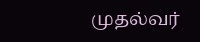முதல்வர்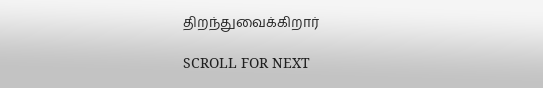திறந்துவைக்கிறார்

SCROLL FOR NEXT